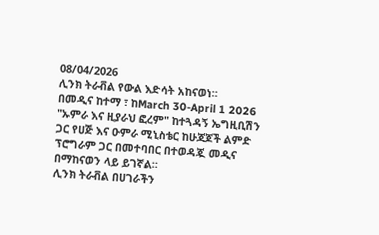08/04/2026
ሊንክ ትራቭል የውል እድሳት አከናወነ።
በመዲና ከተማ ፣ ከMarch 30-April 1 2026 "ኡምራ እና ዚያራህ ፎረም" ከተጓዳኝ ኤግዚቢሽን ጋር የሀጅ እና ዑምራ ሚኒስቴር ከሁጃጆች ልምድ ፕሮግራም ጋር በመተባበር በተወዳጇ መዲና በማከናወን ላይ ይገኛል።
ሊንክ ትራቭል በሀገራችን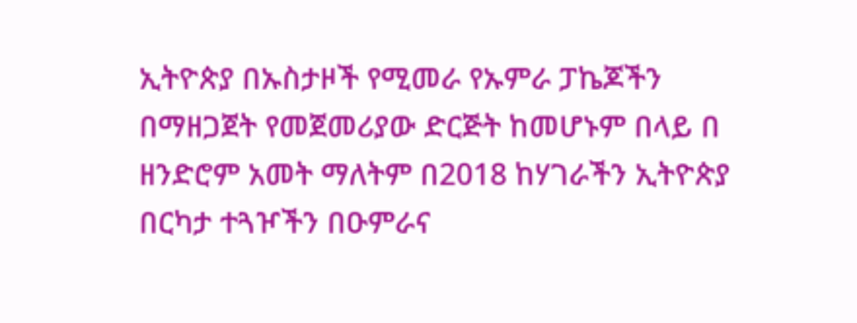ኢትዮጵያ በኡስታዞች የሚመራ የኡምራ ፓኬጆችን በማዘጋጀት የመጀመሪያው ድርጅት ከመሆኑም በላይ በ ዘንድሮም አመት ማለትም በ2018 ከሃገራችን ኢትዮጵያ በርካታ ተጓዦችን በዑምራና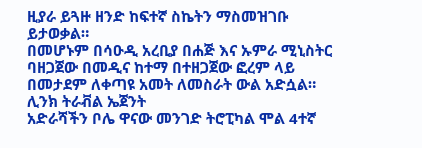ዚያራ ይጓዙ ዘንድ ከፍተኛ ስኬትን ማስመዝገቡ ይታወቃል።
በመሆኑም በሳዑዲ አረቢያ በሐጅ እና ኡምራ ሚኒስትር ባዘጋጀው በመዲና ከተማ በተዘጋጀው ፎረም ላይ በመታደም ለቀጣዩ አመት ለመስራት ውል አድሷል።
ሊንክ ትራቭል ኤጀንት
አድራሻችን ቦሌ ዋናው መንገድ ትሮፒካል ሞል 4ተኛ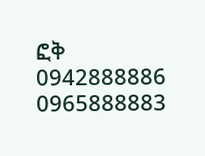ፎቅ
0942888886
0965888883